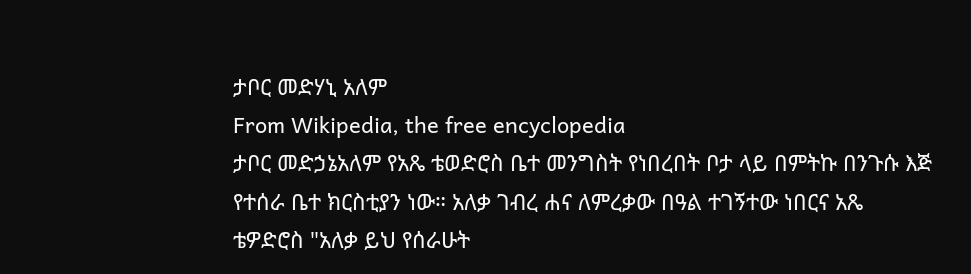ታቦር መድሃኒ አለም
From Wikipedia, the free encyclopedia
ታቦር መድኃኔአለም የአጼ ቴወድሮስ ቤተ መንግስት የነበረበት ቦታ ላይ በምትኩ በንጉሱ እጅ የተሰራ ቤተ ክርስቲያን ነው። አለቃ ገብረ ሐና ለምረቃው በዓል ተገኝተው ነበርና አጼ ቴዎድሮስ "አለቃ ይህ የሰራሁት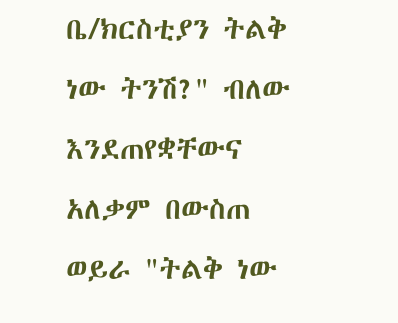ቤ/ክርስቲያን ትልቅ ነው ትንሽ?" ብለው እንደጠየቋቸውና አለቃም በውስጠ ወይራ "ትልቅ ነው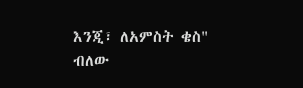እንጂ፣ ለአምስት ቄስ" ብለው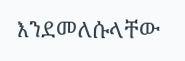እንደመለሱላቸው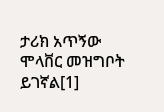ታሪክ አጥኝው ሞላቨር መዝግቦት ይገኛል[1]